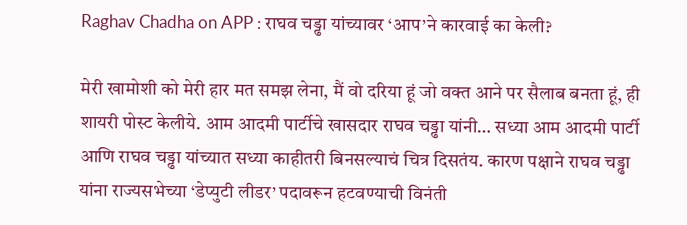Raghav Chadha on APP : राघव चड्ढा यांच्यावर ‘आप’ने कारवाई का केली?

मेरी खामोशी को मेरी हार मत समझ लेना, मैं वो दरिया हूं जो वक्त आने पर सैलाब बनता हूं, ही शायरी पोस्ट केलीये. आम आदमी पार्टीचे खासदार राघव चड्ढा यांनी… सध्या आम आदमी पार्टी आणि राघव चड्ढा यांच्यात सध्या काहीतरी बिनसल्याचं चित्र दिसतंय. कारण पक्षाने राघव चड्ढा यांना राज्यसभेच्या ‘डेप्युटी लीडर’ पदावरून हटवण्याची विनंती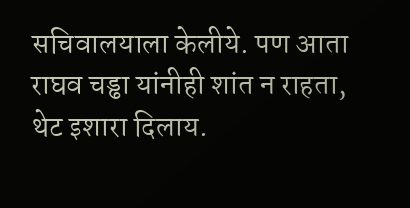सचिवालयाला केलीये. पण आता राघव चड्ढा यांनीही शांत न राहता, थेट इशारा दिलाय.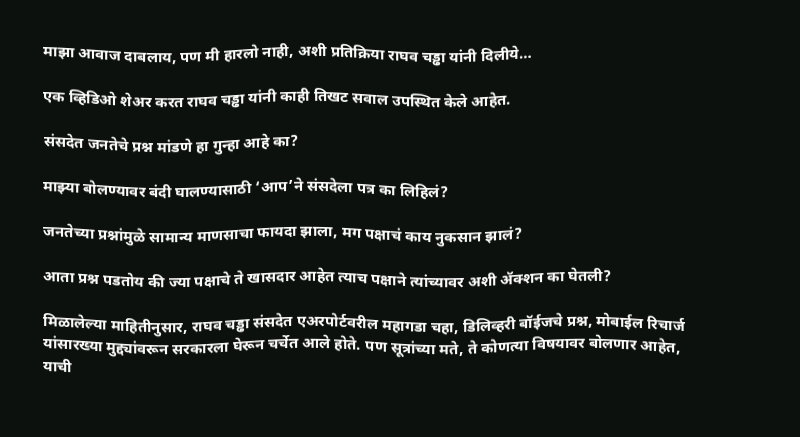माझा आवाज दाबलाय, पण मी हारलो नाही, अशी प्रतिक्रिया राघव चड्ढा यांनी दिलीये…

एक व्हिडिओ शेअर करत राघव चड्ढा यांनी काही तिखट सवाल उपस्थित केले आहेत.

संसदेत जनतेचे प्रश्न मांडणे हा गुन्हा आहे का?

माझ्या बोलण्यावर बंदी घालण्यासाठी ‘आप’ने संसदेला पत्र का लिहिलं?

जनतेच्या प्रश्नांमुळे सामान्य माणसाचा फायदा झाला, मग पक्षाचं काय नुकसान झालं?

आता प्रश्न पडतोय की ज्या पक्षाचे ते खासदार आहेत त्याच पक्षाने त्यांच्यावर अशी ॲक्शन का घेतली?

मिळालेल्या माहितीनुसार, राघव चड्ढा संसदेत एअरपोर्टवरील महागडा चहा, डिलिव्हरी बॉईजचे प्रश्न, मोबाईल रिचार्ज यांसारख्या मुद्द्यांवरून सरकारला घेरून चर्चेत आले होते. पण सूत्रांच्या मते, ते कोणत्या विषयावर बोलणार आहेत, याची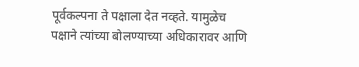पूर्वकल्पना ते पक्षाला देत नव्हते. यामुळेच पक्षाने त्यांच्या बोलण्याच्या अधिकारावर आणि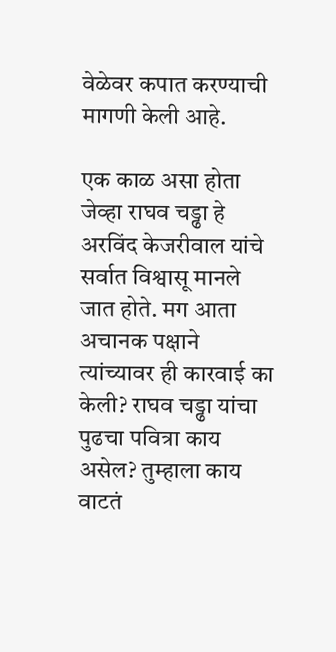वेळेवर कपात करण्याची मागणी केली आहे.

एक काळ असा होता जेव्हा राघव चड्ढा हे अरविंद केजरीवाल यांचे सर्वात विश्वासू मानले जात होते. मग आता अचानक पक्षाने त्यांच्यावर ही कारवाई का केली? राघव चड्ढा यांचा पुढचा पवित्रा काय असेल? तुम्हाला काय वाटतं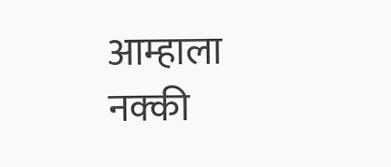आम्हाला नक्की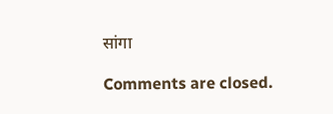सांगा

Comments are closed.